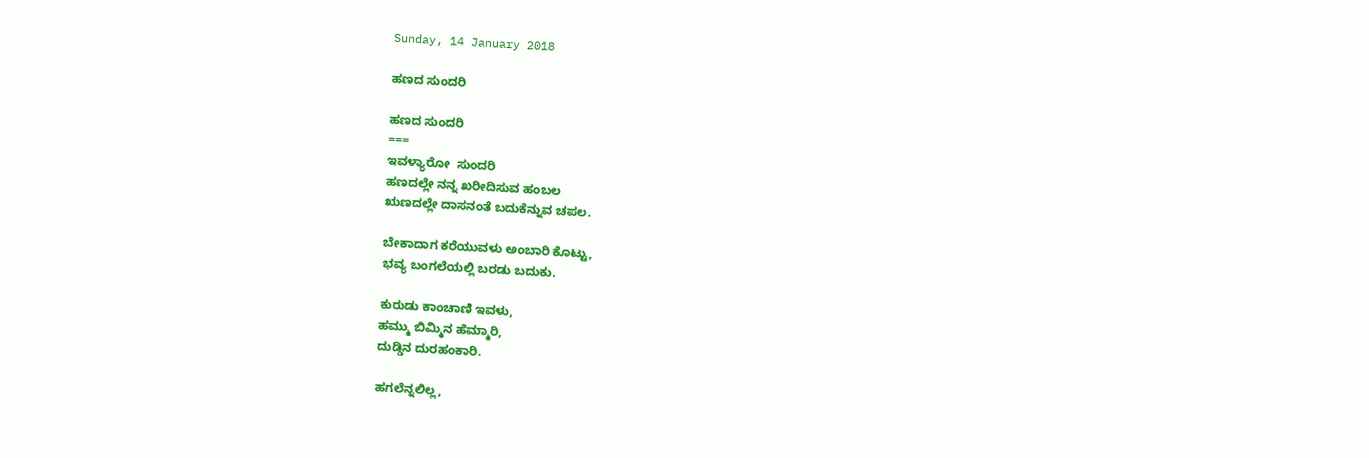Sunday, 14 January 2018

ಹಣದ ಸುಂದರಿ

ಹಣದ ಸುಂದರಿ
===
ಇವಳ್ಯಾರೋ  ಸುಂದರಿ
ಹಣದಲ್ಲೇ ನನ್ನ ಖರೀದಿಸುವ ಹಂಬಲ
ಋಣದಲ್ಲೇ ದಾಸನಂತೆ ಬದುಕೆನ್ನುವ ಚಪಲ.

ಬೇಕಾದಾಗ ಕರೆಯುವಳು ಅಂಬಾರಿ ಕೊಟ್ಟು,
ಭವ್ಯ ಬಂಗಲೆಯಲ್ಲಿ ಬರಡು ಬದುಕು.

ಕುರುಡು ಕಾಂಚಾಣಿ ಇವಳು,
ಹಮ್ಮು ಬಿಮ್ಮಿನ ಹೆಮ್ಮಾರಿ,
ದುಡ್ಡಿನ ದುರಹಂಕಾರಿ.

ಹಗಲೆನ್ನಲಿಲ್ಲ,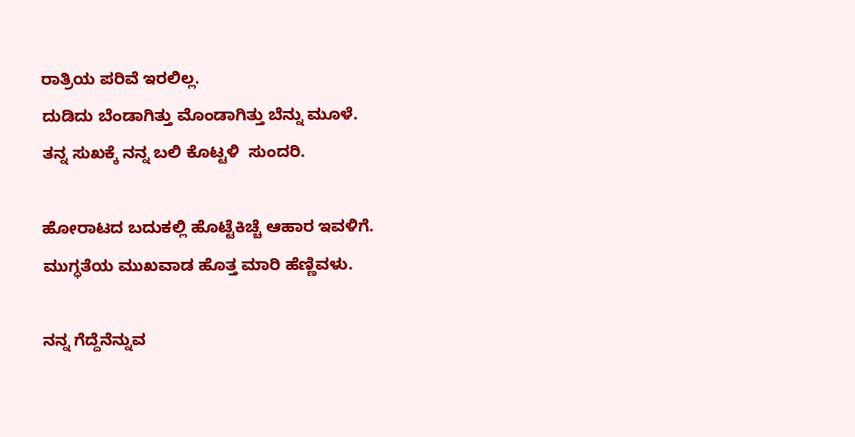ರಾತ್ರಿಯ ಪರಿವೆ ಇರಲಿಲ್ಲ.
ದುಡಿದು ಬೆಂಡಾಗಿತ್ತು ಮೊಂಡಾಗಿತ್ತು ಬೆನ್ನು ಮೂಳೆ.
ತನ್ನ ಸುಖಕ್ಕೆ ನನ್ನ ಬಲಿ ಕೊಟ್ಟಳಿ  ಸುಂದರಿ.

ಹೋರಾಟದ ಬದುಕಲ್ಲಿ ಹೊಟ್ಟೆಕಿಚ್ಚೆ ಆಹಾರ ಇವಳಿಗೆ.
ಮುಗ್ಧತೆಯ ಮುಖವಾಡ ಹೊತ್ತ ಮಾರಿ ಹೆಣ್ಣಿವಳು.

ನನ್ನ ಗೆದ್ದೆನೆನ್ನುವ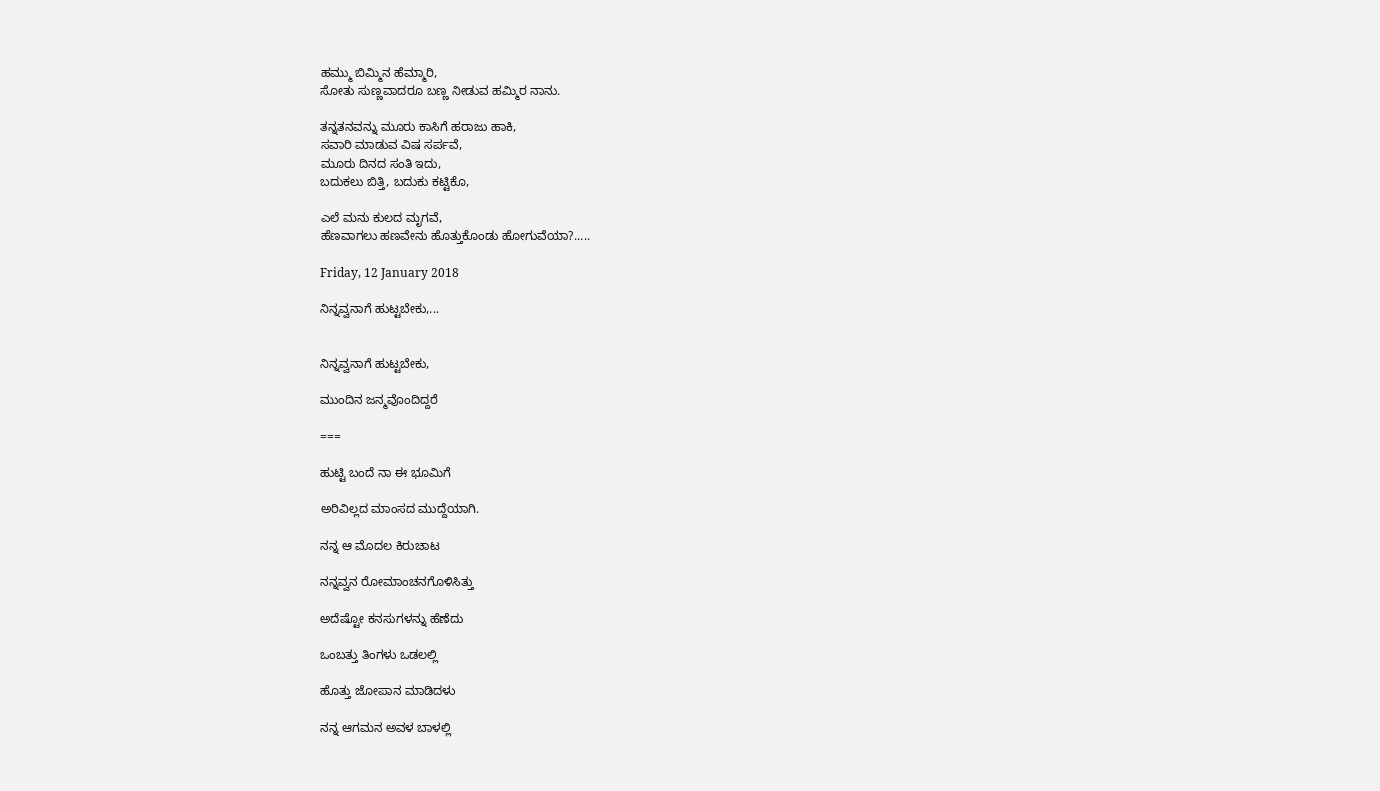ಹಮ್ಮು ಬಿಮ್ಮಿನ ಹೆಮ್ಮಾರಿ,
ಸೋತು ಸುಣ್ಣವಾದರೂ ಬಣ್ಣ ನೀಡುವ ಹಮ್ಮಿರ ನಾನು.

ತನ್ನತನವನ್ನು ಮೂರು ಕಾಸಿಗೆ ಹರಾಜು ಹಾಕಿ,
ಸವಾರಿ ಮಾಡುವ ವಿಷ ಸರ್ಪವೆ,
ಮೂರು ದಿನದ ಸಂತಿ ಇದು,
ಬದುಕಲು ಬಿತ್ತಿ, ಬದುಕು ಕಟ್ಟಿಕೊ,

ಎಲೆ ಮನು ಕುಲದ ಮೃಗವೆ,
ಹೆಣವಾಗಲು ಹಣವೇನು ಹೊತ್ತುಕೊಂಡು ಹೋಗುವೆಯಾ?.....

Friday, 12 January 2018

ನಿನ್ನವ್ವನಾಗೆ ಹುಟ್ಟಬೇಕು,...


ನಿನ್ನವ್ವನಾಗೆ ಹುಟ್ಟಬೇಕು,

ಮುಂದಿನ ಜನ್ಮವೊಂದಿದ್ದರೆ

===

ಹುಟ್ಟಿ ಬಂದೆ ನಾ ಈ ಭೂಮಿಗೆ

ಅರಿವಿಲ್ಲದ ಮಾಂಸದ ಮುದ್ದೆಯಾಗಿ.

ನನ್ನ ಆ ಮೊದಲ ಕಿರುಚಾಟ

ನನ್ನವ್ವನ ರೋಮಾಂಚನಗೊಳಿಸಿತ್ತು

ಅದೆಷ್ಟೋ ಕನಸುಗಳನ್ನು ಹೆಣೆದು

ಒಂಬತ್ತು ತಿಂಗಳು ಒಡಲಲ್ಲಿ

ಹೊತ್ತು ಜೋಪಾನ ಮಾಡಿದಳು

ನನ್ನ ಆಗಮನ ಅವಳ ಬಾಳಲ್ಲಿ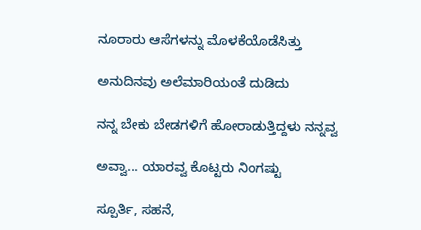ನೂರಾರು ಆಸೆಗಳನ್ನು ಮೊಳಕೆಯೊಡೆಸಿತ್ತು

ಅನುದಿನವು ಅಲೆಮಾರಿಯಂತೆ ದುಡಿದು

ನನ್ನ ಬೇಕು ಬೇಡಗಳಿಗೆ ಹೋರಾಡುತ್ತಿದ್ದಳು ನನ್ನವ್ವ

ಅವ್ವಾ... ಯಾರವ್ವ ಕೊಟ್ಟರು ನಿಂಗಷ್ಟು

ಸ್ಪೂರ್ತಿ, ಸಹನೆ,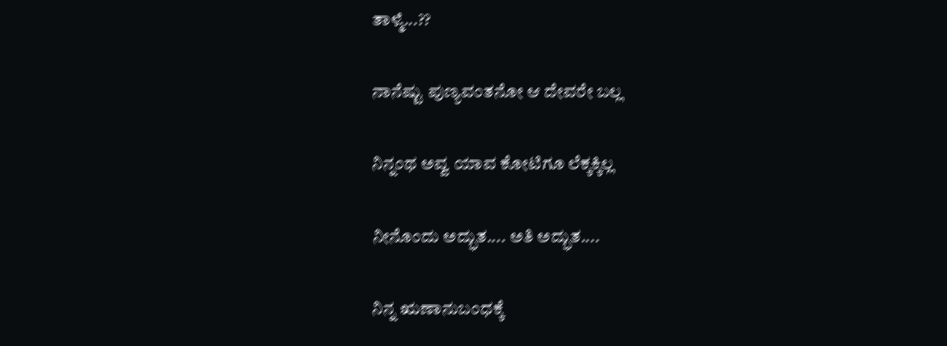ತಾಳ್ಮೆ...??

ನಾನೆಷ್ಟು ಪುಣ್ಯವಂತನೋ ಆ ದೇವರೇ ಬಲ್ಲ

ನಿನ್ನಂಥ ಅವ್ವ ಯಾವ ಕೋಟಿಗೂ ಲೆಕ್ಕಕ್ಕಿಲ್ಲ

ನೀನೊಂದು ಅದ್ಭುತ.... ಅತಿ ಅದ್ಭುತ....

ನಿನ್ನ ಋಣಾನುಬಂಧಕ್ಕೆ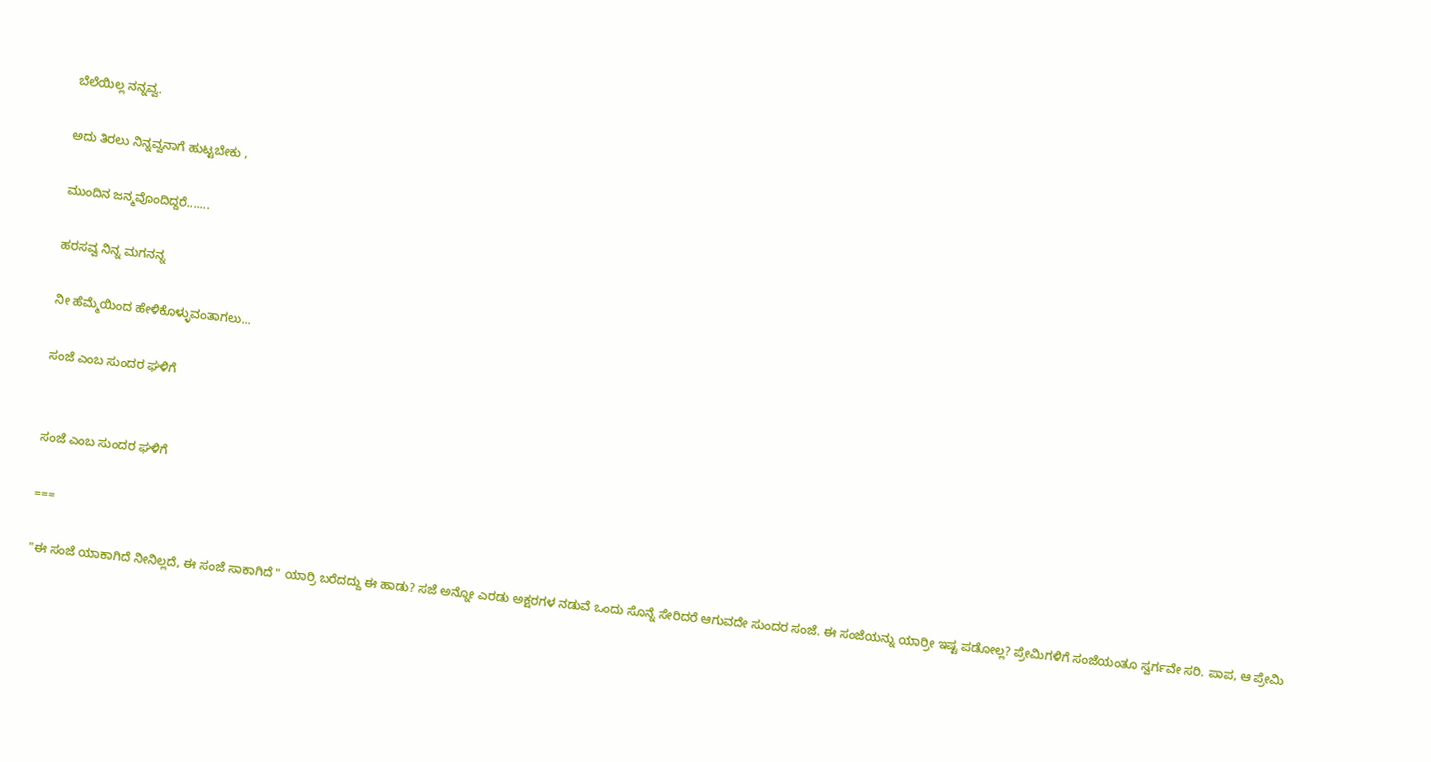ಬೆಲೆಯಿಲ್ಲ ನನ್ನವ್ವ.

ಅದು ತಿರಲು ನಿನ್ನವ್ವನಾಗೆ ಹುಟ್ಟಬೇಕು ,

ಮುಂದಿನ ಜನ್ಮವೊಂದಿದ್ದರೆ.......

ಹರಸವ್ವ ನಿನ್ನ ಮಗನನ್ನ

ನೀ ಹೆಮ್ಮೆಯಿಂದ ಹೇಳಿಕೊಳ್ಳುವಂತಾಗಲು...

ಸಂಜೆ ಎಂಬ ಸುಂದರ ಘಳಿಗೆ


ಸಂಜೆ ಎಂಬ ಸುಂದರ ಘಳಿಗೆ

===

"ಈ ಸಂಜೆ ಯಾಕಾಗಿದೆ ನೀನಿಲ್ಲದೆ, ಈ ಸಂಜೆ ಸಾಕಾಗಿದೆ " ಯಾರ್ರಿ ಬರೆದದ್ದು ಈ ಹಾಡು? ಸಜೆ ಅನ್ನೋ ಎರಡು ಅಕ್ಷರಗಳ ನಡುವೆ ಒಂದು ಸೊನ್ನೆ ಸೇರಿದರೆ ಆಗುವದೇ ಸುಂದರ ಸಂಜೆ. ಈ ಸಂಜೆಯನ್ನು ಯಾರ್ರೀ ಇಷ್ಟ ಪಡೋಲ್ಲ? ಪ್ರೇಮಿಗಳಿಗೆ ಸಂಜೆಯಂತೂ ಸ್ವರ್ಗವೇ ಸರಿ. ಪಾಪ, ಆ ಪ್ರೇಮಿ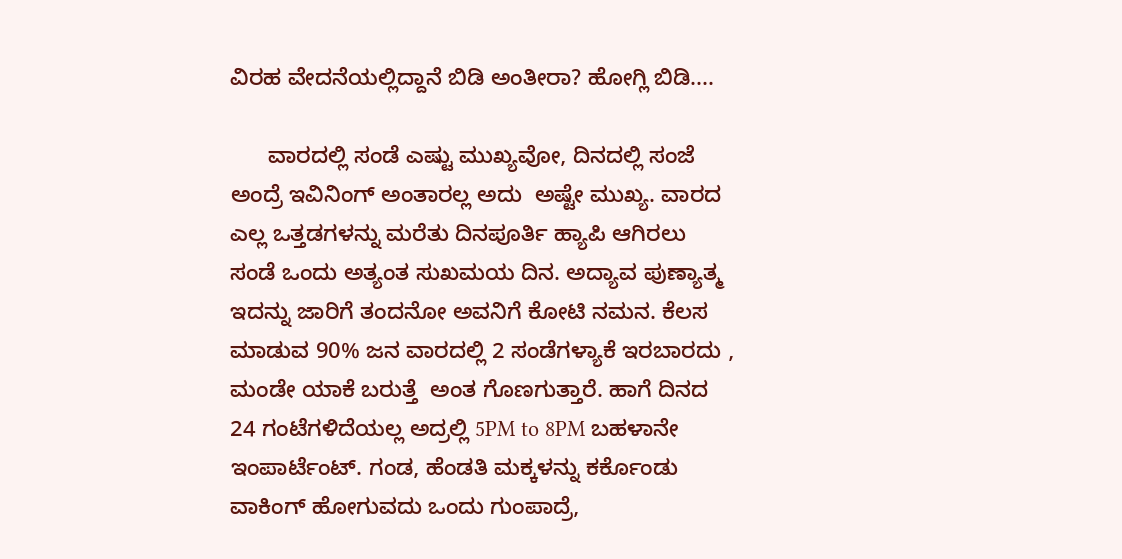ವಿರಹ ವೇದನೆಯಲ್ಲಿದ್ದಾನೆ ಬಿಡಿ ಅಂತೀರಾ? ಹೋಗ್ಲಿ ಬಿಡಿ....

      ವಾರದಲ್ಲಿ ಸಂಡೆ ಎಷ್ಟು ಮುಖ್ಯವೋ, ದಿನದಲ್ಲಿ ಸಂಜೆ ಅಂದ್ರೆ ಇವಿನಿಂಗ್ ಅಂತಾರಲ್ಲ ಅದು  ಅಷ್ಟೇ ಮುಖ್ಯ. ವಾರದ ಎಲ್ಲ ಒತ್ತಡಗಳನ್ನು ಮರೆತು ದಿನಪೂರ್ತಿ ಹ್ಯಾಪಿ ಆಗಿರಲು ಸಂಡೆ ಒಂದು ಅತ್ಯಂತ ಸುಖಮಯ ದಿನ. ಅದ್ಯಾವ ಪುಣ್ಯಾತ್ಮ ಇದನ್ನು ಜಾರಿಗೆ ತಂದನೋ ಅವನಿಗೆ ಕೋಟಿ ನಮನ. ಕೆಲಸ ಮಾಡುವ 90% ಜನ ವಾರದಲ್ಲಿ 2 ಸಂಡೆಗಳ್ಯಾಕೆ ಇರಬಾರದು , ಮಂಡೇ ಯಾಕೆ ಬರುತ್ತೆ  ಅಂತ ಗೊಣಗುತ್ತಾರೆ. ಹಾಗೆ ದಿನದ 24 ಗಂಟೆಗಳಿದೆಯಲ್ಲ ಅದ್ರಲ್ಲಿ 5PM to 8PM ಬಹಳಾನೇ ಇಂಪಾರ್ಟೆಂಟ್. ಗಂಡ, ಹೆಂಡತಿ ಮಕ್ಕಳನ್ನು ಕರ್ಕೊಂಡು ವಾಕಿಂಗ್ ಹೋಗುವದು ಒಂದು ಗುಂಪಾದ್ರೆ,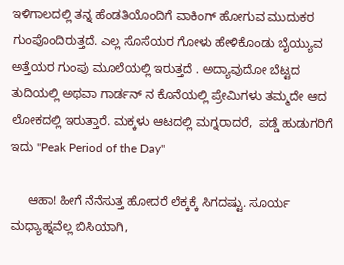ಇಳಿಗಾಲದಲ್ಲಿ ತನ್ನ ಹೆಂಡತಿಯೊಂದಿಗೆ ವಾಕಿಂಗ್ ಹೋಗುವ ಮುದುಕರ ಗುಂಪೊಂದಿರುತ್ತದೆ. ಎಲ್ಲ ಸೊಸೆಯರ ಗೋಳು ಹೇಳಿಕೊಂಡು ಬೈಯ್ಯುವ ಅತ್ತೆಯರ ಗುಂಪು ಮೂಲೆಯಲ್ಲಿ ಇರುತ್ತದೆ . ಅದ್ಯಾವುದೋ ಬೆಟ್ಟದ ತುದಿಯಲ್ಲಿ ಅಥವಾ ಗಾರ್ಡನ್ ನ ಕೊನೆಯಲ್ಲಿ ಪ್ರೇಮಿಗಳು ತಮ್ಮದೇ ಆದ ಲೋಕದಲ್ಲಿ ಇರುತ್ತಾರೆ. ಮಕ್ಕಳು ಆಟದಲ್ಲಿ ಮಗ್ನರಾದರೆ,  ಪಡ್ಡೆ ಹುಡುಗರಿಗೆ ಇದು "Peak Period of the Day"

     ಆಹಾ! ಹೀಗೆ ನೆನೆಸುತ್ತ ಹೋದರೆ ಲೆಕ್ಕಕ್ಕೆ ಸಿಗದಷ್ಟು. ಸೂರ್ಯ ಮಧ್ಯಾಹ್ನವೆಲ್ಲ ಬಿಸಿಯಾಗಿ,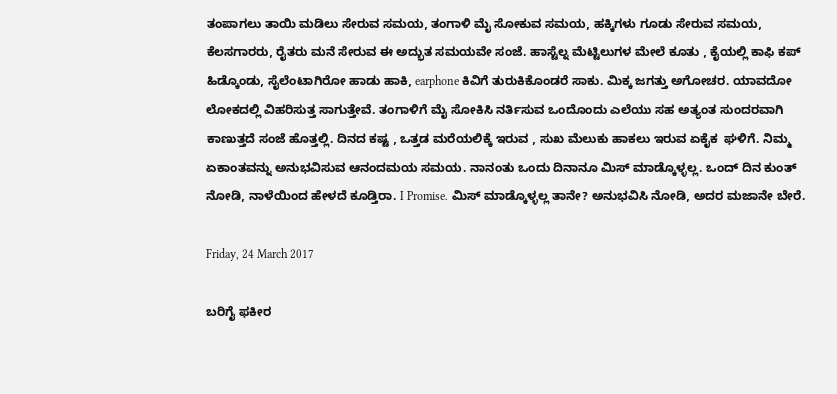ತಂಪಾಗಲು ತಾಯಿ ಮಡಿಲು ಸೇರುವ ಸಮಯ, ತಂಗಾಳಿ ಮೈ ಸೋಕುವ ಸಮಯ, ಹಕ್ಕಿಗಳು ಗೂಡು ಸೇರುವ ಸಮಯ, ಕೆಲಸಗಾರರು, ರೈತರು ಮನೆ ಸೇರುವ ಈ ಅದ್ಭುತ ಸಮಯವೇ ಸಂಜೆ. ಹಾಸ್ಟೆಲ್ನ ಮೆಟ್ಟಿಲುಗಳ ಮೇಲೆ ಕೂತು , ಕೈಯಲ್ಲಿ ಕಾಫಿ ಕಪ್ ಹಿಡ್ಕೊಂಡು, ಸೈಲೆಂಟಾಗಿರೋ ಹಾಡು ಹಾಕಿ, earphone ಕಿವಿಗೆ ತುರುಕಿಕೊಂಡರೆ ಸಾಕು. ಮಿಕ್ಕ ಜಗತ್ತು ಅಗೋಚರ. ಯಾವದೋ ಲೋಕದಲ್ಲಿ ವಿಹರಿಸುತ್ತ ಸಾಗುತ್ತೇವೆ. ತಂಗಾಳಿಗೆ ಮೈ ಸೋಕಿಸಿ ನರ್ತಿಸುವ ಒಂದೊಂದು ಎಲೆಯು ಸಹ ಅತ್ಯಂತ ಸುಂದರವಾಗಿ ಕಾಣುತ್ತದೆ ಸಂಜೆ ಹೊತ್ತಲ್ಲಿ. ದಿನದ ಕಷ್ಟ , ಒತ್ತಡ ಮರೆಯಲಿಕ್ಕೆ ಇರುವ , ಸುಖ ಮೆಲುಕು ಹಾಕಲು ಇರುವ ಏಕೈಕ  ಘಳಿಗೆ. ನಿಮ್ಮ ಏಕಾಂತವನ್ನು ಅನುಭವಿಸುವ ಆನಂದಮಯ ಸಮಯ. ನಾನಂತು ಒಂದು ದಿನಾನೂ ಮಿಸ್ ಮಾಡ್ಕೊಳ್ಳಲ್ಲ. ಒಂದ್ ದಿನ ಕುಂತ್ ನೋಡಿ, ನಾಳೆಯಿಂದ ಹೇಳದೆ ಕೂಡ್ತಿರಾ. I Promise. ಮಿಸ್ ಮಾಡ್ಕೊಳ್ಳಲ್ಲ ತಾನೇ? ಅನುಭವಿಸಿ ನೋಡಿ, ಅದರ ಮಜಾನೇ ಬೇರೆ.

Friday, 24 March 2017

ಬರಿಗೈ ಫಕೀರ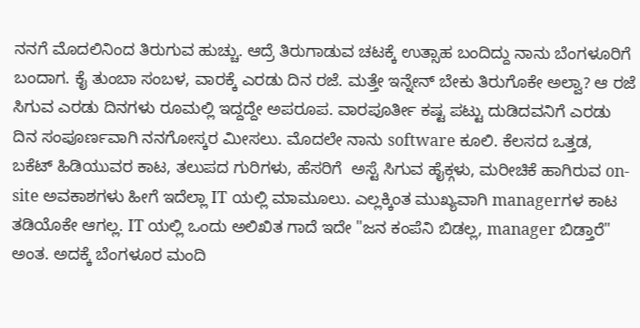ನನಗೆ ಮೊದಲಿನಿಂದ ತಿರುಗುವ ಹುಚ್ಚು. ಆದ್ರೆ ತಿರುಗಾಡುವ ಚಟಕ್ಕೆ ಉತ್ಸಾಹ ಬಂದಿದ್ದು ನಾನು ಬೆಂಗಳೂರಿಗೆ ಬಂದಾಗ. ಕೈ ತುಂಬಾ ಸಂಬಳ, ವಾರಕ್ಕೆ ಎರಡು ದಿನ ರಜೆ. ಮತ್ತೇ ಇನ್ನೇನ್ ಬೇಕು ತಿರುಗೊಕೇ ಅಲ್ವಾ? ಆ ರಜೆ ಸಿಗುವ ಎರಡು ದಿನಗಳು ರೂಮಲ್ಲಿ ಇದ್ದದ್ದೇ ಅಪರೂಪ. ವಾರಪೂರ್ತೀ ಕಷ್ಟ ಪಟ್ಟು ದುಡಿದವನಿಗೆ ಎರಡು ದಿನ ಸಂಪೂರ್ಣವಾಗಿ ನನಗೋಸ್ಕರ ಮೀಸಲು. ಮೊದಲೇ ನಾನು software ಕೂಲಿ. ಕೆಲಸದ ಒತ್ತಡ, ಬಕೆಟ್ ಹಿಡಿಯುವರ ಕಾಟ, ತಲುಪದ ಗುರಿಗಳು, ಹೆಸರಿಗೆ  ಅಸ್ಟೆ ಸಿಗುವ ಹೈಕ್ಗಳು, ಮರೀಚಿಕೆ ಹಾಗಿರುವ on-site ಅವಕಾಶಗಳು ಹೀಗೆ ಇದೆಲ್ಲಾ IT ಯಲ್ಲಿ ಮಾಮೂಲು. ಎಲ್ಲಕ್ಕಿಂತ ಮುಖ್ಯವಾಗಿ managerಗಳ ಕಾಟ ತಡಿಯೊಕೇ ಆಗಲ್ಲ. IT ಯಲ್ಲಿ ಒಂದು ಅಲಿಖಿತ ಗಾದೆ ಇದೇ "ಜನ ಕಂಪೆನಿ ಬಿಡಲ್ಲ, manager ಬಿಡ್ತಾರೆ" ಅಂತ. ಅದಕ್ಕೆ ಬೆಂಗಳೂರ ಮಂದಿ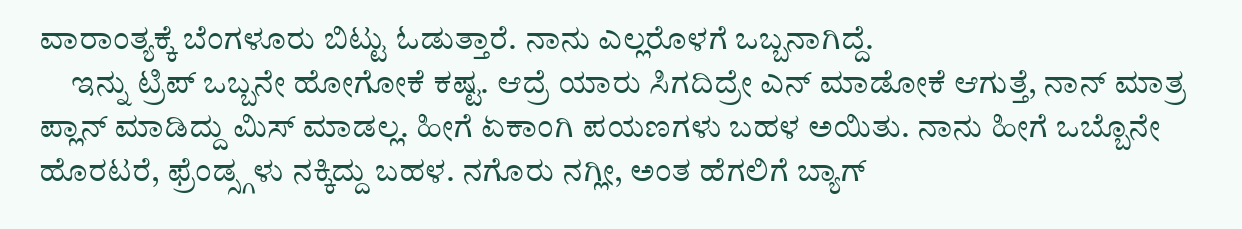ವಾರಾಂತ್ಯಕ್ಕೆ ಬೆಂಗಳೂರು ಬಿಟ್ಟು ಓಡುತ್ತಾರೆ. ನಾನು ಎಲ್ಲರೊಳಗೆ ಒಬ್ಬನಾಗಿದ್ದೆ.
     ಇನ್ನು ಟ್ರಿಪ್ ಒಬ್ಬನೇ ಹೋಗೋಕೆ ಕಷ್ಟ. ಆದ್ರೆ ಯಾರು ಸಿಗದಿದ್ರೇ ಎನ್ ಮಾಡೋಕೆ ಆಗುತ್ತೆ, ನಾನ್ ಮಾತ್ರ ಪ್ಲಾನ್ ಮಾಡಿದ್ದು ಮಿಸ್ ಮಾಡಲ್ಲ. ಹೀಗೆ ಏಕಾಂಗಿ ಪಯಣಗಳು ಬಹಳ ಅಯಿತು. ನಾನು ಹೀಗೆ ಒಬ್ಬೊನೇ ಹೊರಟರೆ, ಫ್ರೆಂಡ್ಸ್ಗಳು ನಕ್ಕಿದ್ದು ಬಹಳ. ನಗೊರು ನಗ್ಲೀ, ಅಂತ ಹೆಗಲಿಗೆ ಬ್ಯಾಗ್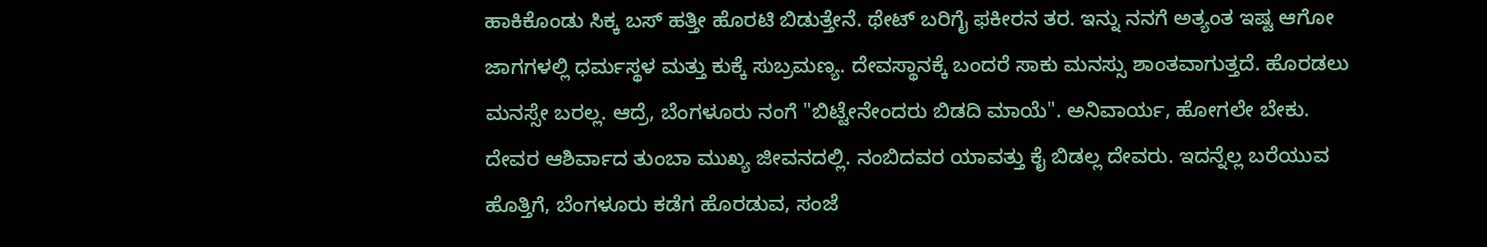ಹಾಕಿಕೊಂಡು ಸಿಕ್ಕ ಬಸ್ ಹತ್ತೀ ಹೊರಟಿ ಬಿಡುತ್ತೇನೆ. ಥೇಟ್ ಬರಿಗೈ ಫಕೀರನ ತರ. ಇನ್ನು ನನಗೆ ಅತ್ಯಂತ ಇಷ್ಟ ಆಗೋ ಜಾಗಗಳಲ್ಲಿ ಧರ್ಮಸ್ಥಳ ಮತ್ತು ಕುಕ್ಕೆ ಸುಬ್ರಮಣ್ಯ. ದೇವಸ್ಥಾನಕ್ಕೆ ಬಂದರೆ ಸಾಕು ಮನಸ್ಸು ಶಾಂತವಾಗುತ್ತದೆ. ಹೊರಡಲು ಮನಸ್ಸೇ ಬರಲ್ಲ. ಆದ್ರೆ, ಬೆಂಗಳೂರು ನಂಗೆ "ಬಿಟ್ಟೇನೇಂದರು ಬಿಡದಿ ಮಾಯೆ". ಅನಿವಾರ್ಯ, ಹೋಗಲೇ ಬೇಕು. ದೇವರ ಆಶಿರ್ವಾದ ತುಂಬಾ ಮುಖ್ಯ ಜೀವನದಲ್ಲಿ. ನಂಬಿದವರ ಯಾವತ್ತು ಕೈ ಬಿಡಲ್ಲ ದೇವರು. ಇದನ್ನೆಲ್ಲ ಬರೆಯುವ ಹೊತ್ತಿಗೆ, ಬೆಂಗಳೂರು ಕಡೆಗ ಹೊರಡುವ, ಸಂಜೆ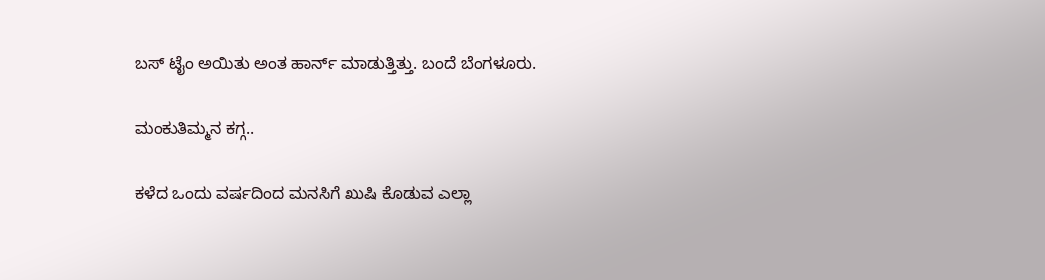ಬಸ್ ಟೈಂ ಅಯಿತು ಅಂತ ಹಾರ್ನ್ ಮಾಡುತ್ತಿತ್ತು. ಬಂದೆ ಬೆಂಗಳೂರು.

ಮಂಕುತಿಮ್ಮನ ಕಗ್ಗ..

ಕಳೆದ ಒಂದು ವರ್ಷದಿಂದ ಮನಸಿಗೆ ಖುಷಿ ಕೊಡುವ ಎಲ್ಲಾ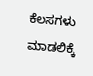ಕೆಲಸಗಳು ಮಾಡಲಿಕ್ಕೆ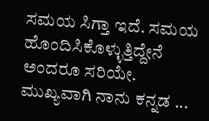ಸಮಯ ಸಿಗ್ತಾ ಇದೆ. ಸಮಯ ಹೊಂದಿಸಿಕೊಳ್ಳುತ್ತಿದ್ದೇನೆ ಅಂದರೂ ಸರಿಯೇ. ಮುಖ್ಯವಾಗಿ ನಾನು ಕನ್ನಡ ...